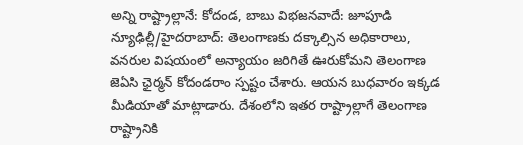అన్ని రాష్ట్రాల్లానే: కోదండ, బాబు విభజనవాదే: జూపూడి
న్యూఢిల్లీ/హైదరాబాద్: తెలంగాణకు దక్కాల్సిన అధికారాలు, వనరుల విషయంలో అన్యాయం జరిగితే ఊరుకోమని తెలంగాణ జెఏసి ఛైర్మన్ కోదండరాం స్పష్టం చేశారు. ఆయన బుధవారం ఇక్కడ మీడియాతో మాట్లాడారు. దేశంలోని ఇతర రాష్ట్రాల్లాగే తెలంగాణ రాష్ట్రానికి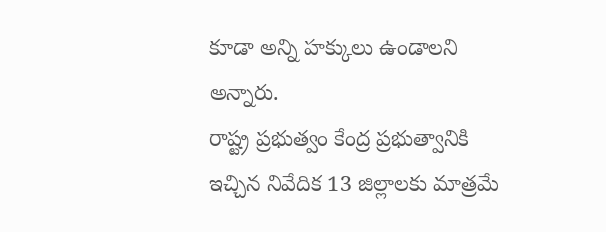కూడా అన్ని హక్కులు ఉండాలని అన్నారు.
రాష్ట్ర ప్రభుత్వం కేంద్ర ప్రభుత్వానికి ఇచ్చిన నివేదిక 13 జిల్లాలకు మాత్రమే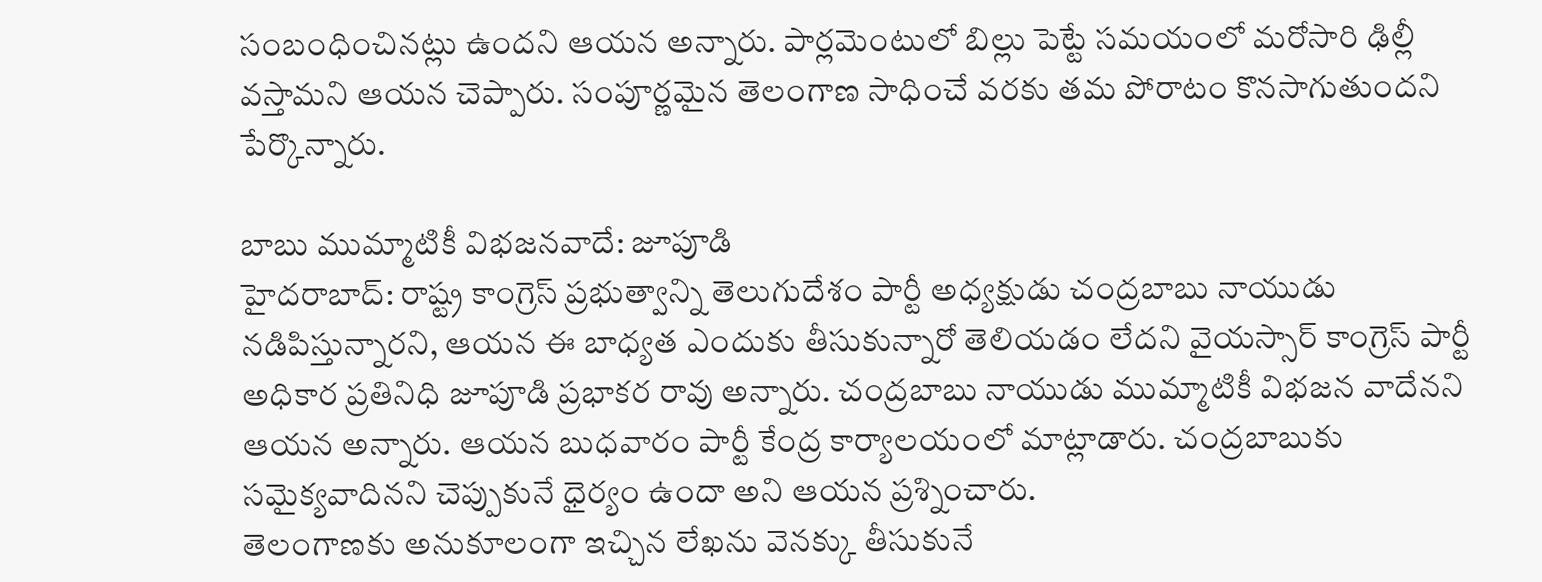సంబంధించినట్లు ఉందని ఆయన అన్నారు. పార్లమెంటులో బిల్లు పెట్టే సమయంలో మరోసారి ఢిల్లీ వస్తామని ఆయన చెప్పారు. సంపూర్ణమైన తెలంగాణ సాధించే వరకు తమ పోరాటం కొనసాగుతుందని పేర్కొన్నారు.

బాబు ముమ్మాటికీ విభజనవాదే: జూపూడి
హైదరాబాద్: రాష్ట్ర కాంగ్రెస్ ప్రభుత్వాన్ని తెలుగుదేశం పార్టీ అధ్యక్షుడు చంద్రబాబు నాయుడు నడిపిస్తున్నారని, ఆయన ఈ బాధ్యత ఎందుకు తీసుకున్నారో తెలియడం లేదని వైయస్సార్ కాంగ్రెస్ పార్టీ అధికార ప్రతినిధి జూపూడి ప్రభాకర రావు అన్నారు. చంద్రబాబు నాయుడు ముమ్మాటికీ విభజన వాదేనని ఆయన అన్నారు. ఆయన బుధవారం పార్టీ కేంద్ర కార్యాలయంలో మాట్లాడారు. చంద్రబాబుకు సమైక్యవాదినని చెప్పుకునే ధైర్యం ఉందా అని ఆయన ప్రశ్నించారు.
తెలంగాణకు అనుకూలంగా ఇచ్చిన లేఖను వెనక్కు తీసుకునే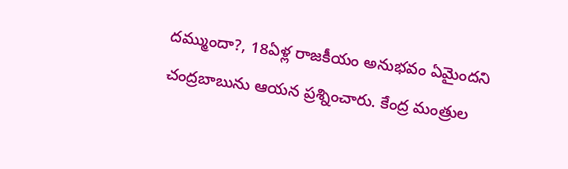దమ్ముందా?, 18ఏళ్ల రాజకీయం అనుభవం ఏమైందని చంద్రబాబును ఆయన ప్రశ్నించారు. కేంద్ర మంత్రుల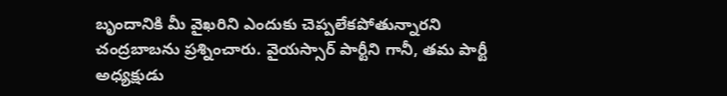బృందానికి మీ వైఖరిని ఎందుకు చెప్పలేకపోతున్నారని చంద్రబాబను ప్రశ్నించారు. వైయస్సార్ పార్టీని గానీ, తమ పార్టీ అధ్యక్షుడు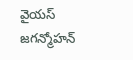వైయస్ జగన్మోహన్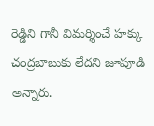రెడ్డిని గానీ విమర్శించే హక్కు చంద్రబాబుకు లేదని జూపూడి అన్నారు.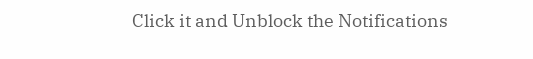Click it and Unblock the Notifications